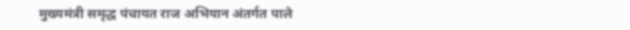मुख्यमंत्री समृद्ध पंचायत राज अभियान अंतर्गत पाले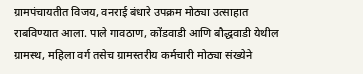ग्रामपंचायतीत विजय, वनराई बंधारे उपक्रम मोठ्या उत्साहात राबविण्यात आला. पाले गावठाण, कोंडवाडी आणि बौद्धवाडी येथील ग्रामस्थ, महिला वर्ग तसेच ग्रामस्तरीय कर्मचारी मोठ्या संख्येने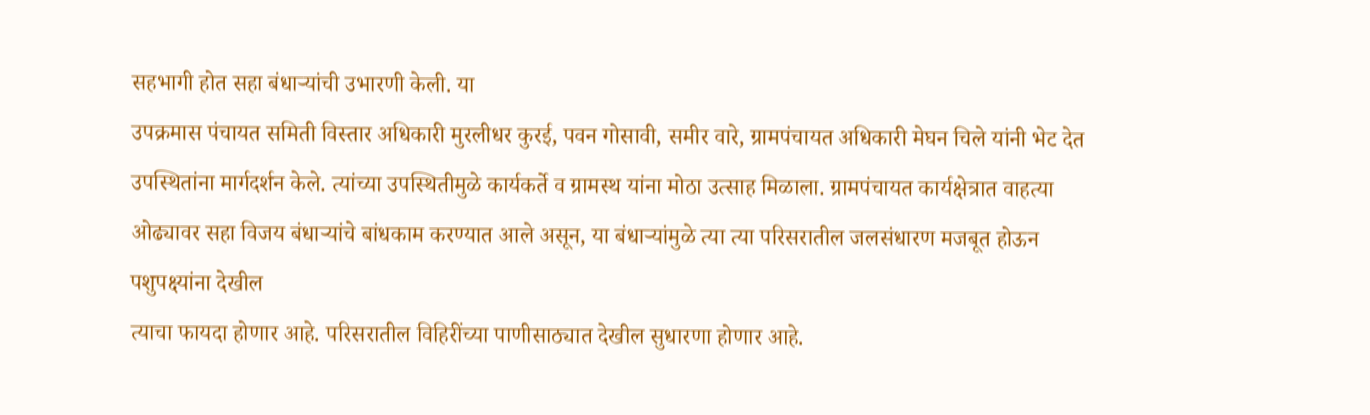सहभागी होत सहा बंधाऱ्यांची उभारणी केली. या
उपक्रमास पंचायत समिती विस्तार अधिकारी मुरलीधर कुरई, पवन गोसावी, समीर वारे, ग्रामपंचायत अधिकारी मेघन चिले यांनी भेट देत उपस्थितांना मार्गदर्शन केले. त्यांच्या उपस्थितीमुळे कार्यकर्ते व ग्रामस्थ यांना मोठा उत्साह मिळाला. ग्रामपंचायत कार्यक्षेत्रात वाहत्या ओढ्यावर सहा विजय बंधाऱ्यांचे बांधकाम करण्यात आले असून, या बंधाऱ्यांमुळे त्या त्या परिसरातील जलसंधारण मजबूत होऊन पशुपक्ष्यांना देखील
त्याचा फायदा होणार आहे. परिसरातील विहिरींच्या पाणीसाठ्यात देखील सुधारणा होणार आहे.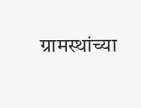ग्रामस्थांच्या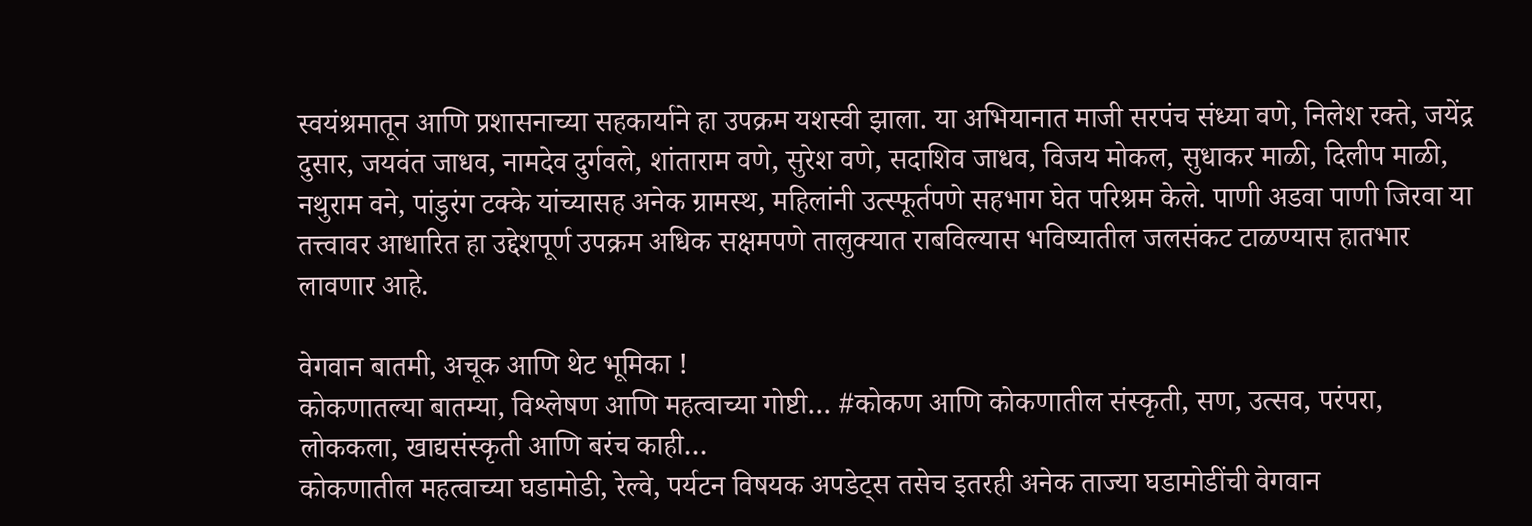स्वयंश्रमातून आणि प्रशासनाच्या सहकार्याने हा उपक्रम यशस्वी झाला. या अभियानात माजी सरपंच संध्या वणे, निलेश रक्ते, जयेंद्र दुसार, जयवंत जाधव, नामदेव दुर्गवले, शांताराम वणे, सुरेश वणे, सदाशिव जाधव, विजय मोकल, सुधाकर माळी, दिलीप माळी, नथुराम वने, पांडुरंग टक्के यांच्यासह अनेक ग्रामस्थ, महिलांनी उत्स्फूर्तपणे सहभाग घेत परिश्रम केले. पाणी अडवा पाणी जिरवा या तत्त्वावर आधारित हा उद्देशपूर्ण उपक्रम अधिक सक्षमपणे तालुक्यात राबविल्यास भविष्यातील जलसंकट टाळण्यास हातभार लावणार आहे.

वेगवान बातमी, अचूक आणि थेट भूमिका !
कोकणातल्या बातम्या, विश्लेषण आणि महत्वाच्या गोष्टी… #कोकण आणि कोकणातील संस्कृती, सण, उत्सव, परंपरा, लोककला, खाद्यसंस्कृती आणि बरंच काही…
कोकणातील महत्वाच्या घडामोडी, रेल्वे, पर्यटन विषयक अपडेट्स तसेच इतरही अनेक ताज्या घडामोडींची वेगवान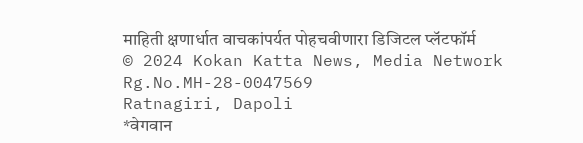माहिती क्षणार्धात वाचकांपर्यत पोहचवीणारा डिजिटल प्लॅटफॉर्म
© 2024 Kokan Katta News, Media Network
Rg.No.MH-28-0047569
Ratnagiri, Dapoli
*वेगवान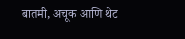बातमी, अचूक आणि थेट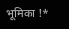भूमिका !*